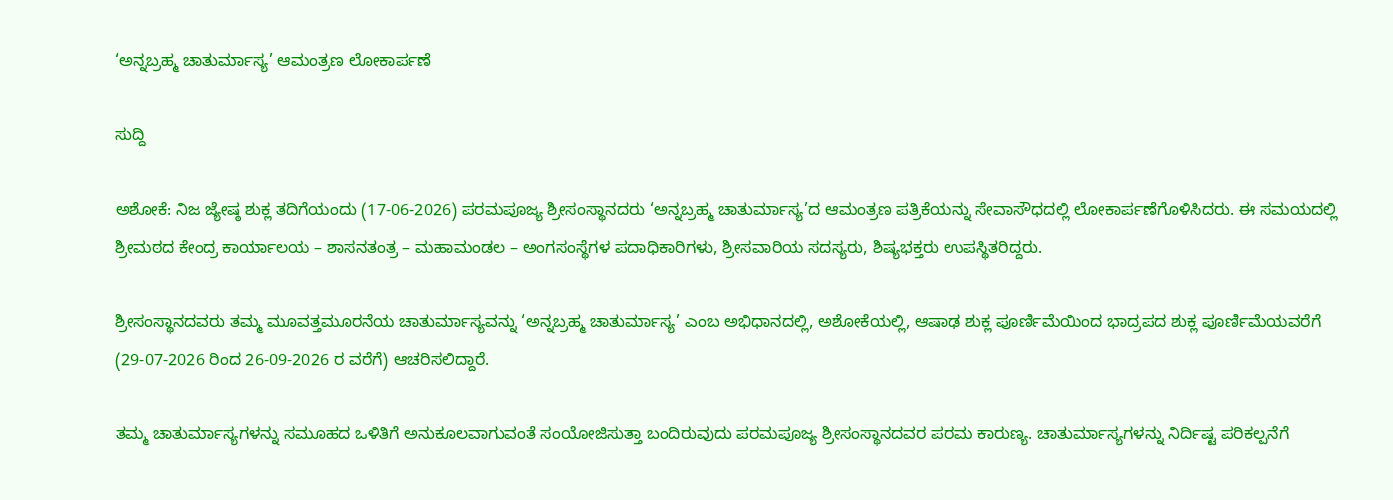‘ಅನ್ನಬ್ರಹ್ಮ ಚಾತುರ್ಮಾಸ್ಯ’ ಆಮಂತ್ರಣ ಲೋಕಾರ್ಪಣೆ

ಸುದ್ದಿ

ಅಶೋಕೆ: ನಿಜ ಜ್ಯೇಷ್ಠ ಶುಕ್ಲ ತದಿಗೆಯಂದು (17-06-2026) ಪರಮಪೂಜ್ಯ ಶ್ರೀಸಂಸ್ಥಾನದರು ‘ಅನ್ನಬ್ರಹ್ಮ ಚಾತುರ್ಮಾಸ್ಯ’ದ ಆಮಂತ್ರಣ ಪತ್ರಿಕೆಯನ್ನು ಸೇವಾಸೌಧದಲ್ಲಿ ಲೋಕಾರ್ಪಣೆಗೊಳಿಸಿದರು. ಈ ಸಮಯದಲ್ಲಿ ಶ್ರೀಮಠದ ಕೇಂದ್ರ ಕಾರ್ಯಾಲಯ – ಶಾಸನತಂತ್ರ – ಮಹಾಮಂಡಲ – ಅಂಗಸಂಸ್ಥೆಗಳ ಪದಾಧಿಕಾರಿಗಳು, ಶ್ರೀಸವಾರಿಯ ಸದಸ್ಯರು, ಶಿಷ್ಯಭಕ್ತರು ಉಪಸ್ಥಿತರಿದ್ದರು.

ಶ್ರೀಸಂಸ್ಥಾನದವರು ತಮ್ಮ ಮೂವತ್ತಮೂರನೆಯ ಚಾತುರ್ಮಾಸ್ಯವನ್ನು ‘ಅನ್ನಬ್ರಹ್ಮ ಚಾತುರ್ಮಾಸ್ಯ’ ಎಂಬ ಅಭಿಧಾನದಲ್ಲಿ, ಅಶೋಕೆಯಲ್ಲಿ, ಆಷಾಢ ಶುಕ್ಲ ಪೂರ್ಣಿಮೆಯಿಂದ ಭಾದ್ರಪದ ಶುಕ್ಲ ಪೂರ್ಣಿಮೆಯವರೆಗೆ (29-07-2026 ರಿಂದ 26-09-2026 ರ ವರೆಗೆ) ಆಚರಿಸಲಿದ್ದಾರೆ.

ತಮ್ಮ ಚಾತುರ್ಮಾಸ್ಯಗಳನ್ನು ಸಮೂಹದ ಒಳಿತಿಗೆ ಅನುಕೂಲವಾಗುವಂತೆ ಸಂಯೋಜಿಸುತ್ತಾ ಬಂದಿರುವುದು ಪರಮಪೂಜ್ಯ ಶ್ರೀಸಂಸ್ಥಾನದವರ ಪರಮ ಕಾರುಣ್ಯ. ಚಾತುರ್ಮಾಸ್ಯಗಳನ್ನು ನಿರ್ದಿಷ್ಟ ಪರಿಕಲ್ಪನೆಗೆ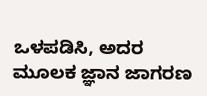ಒಳಪಡಿಸಿ, ಅದರ ಮೂಲಕ ಜ್ಞಾನ ಜಾಗರಣ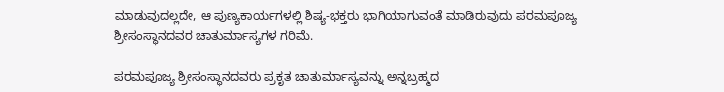ಮಾಡುವುದಲ್ಲದೇ, ಆ ಪುಣ್ಯಕಾರ್ಯಗಳಲ್ಲಿ ಶಿಷ್ಯ-ಭಕ್ತರು ಭಾಗಿಯಾಗುವಂತೆ ಮಾಡಿರುವುದು ಪರಮಪೂಜ್ಯ ಶ್ರೀಸಂಸ್ಥಾನದವರ ಚಾತುರ್ಮಾಸ್ಯಗಳ ಗರಿಮೆ.

ಪರಮಪೂಜ್ಯ ಶ್ರೀಸಂಸ್ಥಾನದವರು ಪ್ರಕೃತ ಚಾತುರ್ಮಾಸ್ಯವನ್ನು ಅನ್ನಬ್ರಹ್ಮದ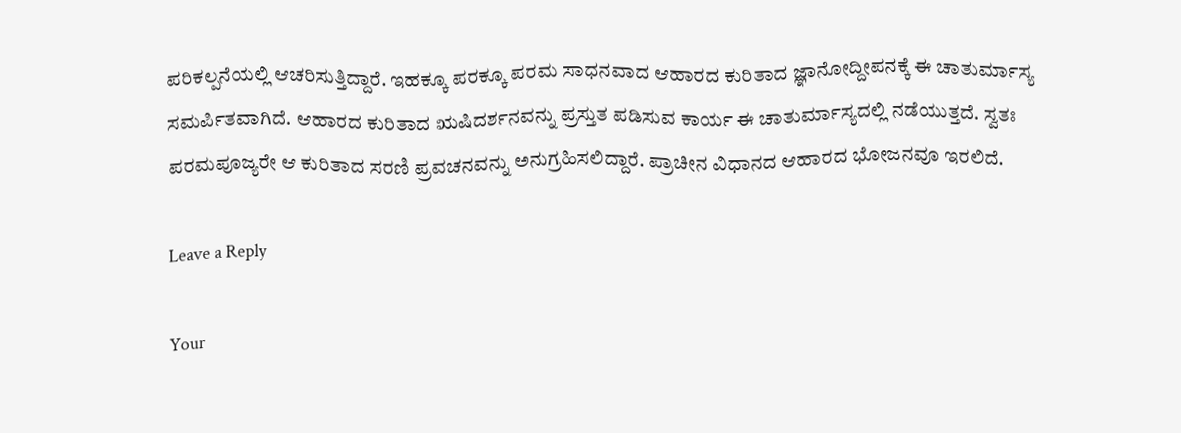ಪರಿಕಲ್ಪನೆಯಲ್ಲಿ ಆಚರಿಸುತ್ತಿದ್ದಾರೆ. ಇಹಕ್ಕೂ ಪರಕ್ಕೂ ಪರಮ ಸಾಧನವಾದ ಆಹಾರದ ಕುರಿತಾದ ಜ್ಞಾನೋದ್ದೀಪನಕ್ಕೆ ಈ ಚಾತುರ್ಮಾಸ್ಯ ಸಮರ್ಪಿತವಾಗಿದೆ. ಆಹಾರದ ಕುರಿತಾದ ಋಷಿದರ್ಶನವನ್ನು ಪ್ರಸ್ತುತ ಪಡಿಸುವ ಕಾರ್ಯ ಈ ಚಾತುರ್ಮಾಸ್ಯದಲ್ಲಿ ನಡೆಯುತ್ತದೆ. ಸ್ವತಃ ಪರಮಪೂಜ್ಯರೇ ಆ ಕುರಿತಾದ ಸರಣಿ ಪ್ರವಚನವನ್ನು ಅನುಗ್ರಹಿಸಲಿದ್ದಾರೆ. ಪ್ರಾಚೀನ ವಿಧಾನದ ಆಹಾರದ ಭೋಜನವೂ ಇರಲಿದೆ.

Leave a Reply

Your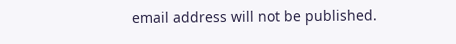email address will not be published.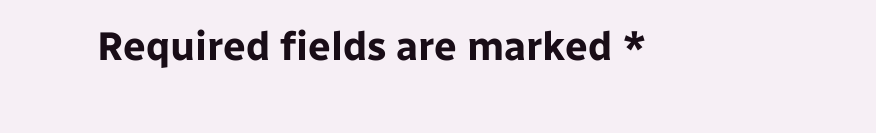Required fields are marked *